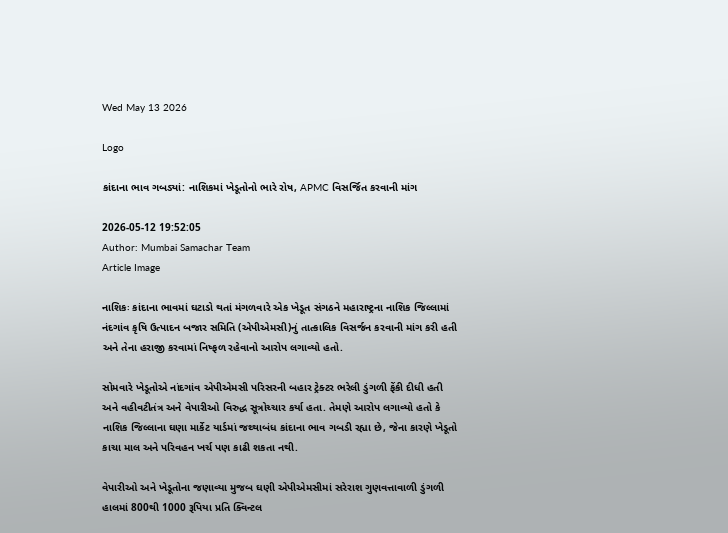Wed May 13 2026

Logo

કાંદાના ભાવ ગબડ્યાં: નાશિકમાં ખેડૂતોનો ભારે રોષ, APMC વિસર્જિત કરવાની માંગ

2026-05-12 19:52:05
Author: Mumbai Samachar Team
Article Image

નાશિકઃ કાંદાના ભાવમાં ઘટાડો થતાં મંગળવારે એક ખેડૂત સંગઠને મહારાષ્ટ્રના નાશિક જિલ્લામાં નંદગાંવ કૃષિ ઉત્પાદન બજાર સમિતિ (એપીએમસી)નું તાત્કાલિક વિસર્જન કરવાની માંગ કરી હતી અને તેના હરાજી કરવામાં નિષ્ફળ રહેવાનો આરોપ લગાવ્યો હતો.

સોમવારે ખેડૂતોએ નાંદગાંવ એપીએમસી પરિસરની બહાર ટ્રેક્ટર ભરેલી ડુંગળી ફેંકી દીધી હતી અને વહીવટીતંત્ર અને વેપારીઓ વિરુદ્ધ સૂત્રોચ્ચાર કર્યા હતા. તેમણે આરોપ લગાવ્યો હતો કે નાશિક જિલ્લાના ઘણા માર્કેટ યાર્ડમાં જથ્થાબંધ કાંદાના ભાવ ગબડી રહ્યા છે, જેના કારણે ખેડૂતો કાચા માલ અને પરિવહન ખર્ચ પણ કાઢી શકતા નથી.

વેપારીઓ અને ખેડૂતોના જણાવ્યા મુજબ ઘણી એપીએમસીમાં સરેરાશ ગુણવત્તાવાળી ડુંગળી હાલમાં 800થી 1000 રૂપિયા પ્રતિ ક્વિન્ટલ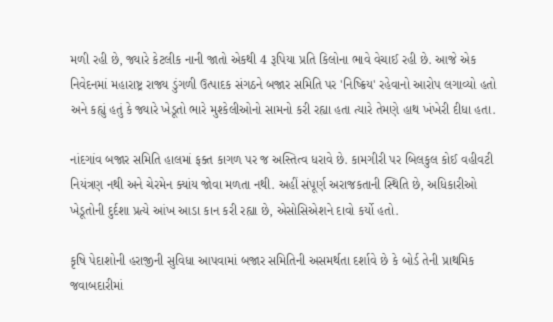મળી રહી છે, જ્યારે કેટલીક નાની જાતો એકથી 4 રૂપિયા પ્રતિ કિલોના ભાવે વેચાઈ રહી છે. આજે એક નિવેદનમાં મહારાષ્ટ્ર રાજ્ય ડુંગળી ઉત્પાદક સંગઠને બજાર સમિતિ પર 'નિષ્ક્રિય' રહેવાનો આરોપ લગાવ્યો હતો અને કહ્યું હતું કે જ્યારે ખેડૂતો ભારે મુશ્કેલીઓનો સામનો કરી રહ્યા હતા ત્યારે તેમણે હાથ ખંખેરી દીધા હતા.

નાંદગાંવ બજાર સમિતિ હાલમાં ફક્ત કાગળ પર જ અસ્તિત્વ ધરાવે છે. કામગીરી પર બિલકુલ કોઈ વહીવટી નિયંત્રણ નથી અને ચેરમેન ક્યાંય જોવા મળતા નથી. અહીં સંપૂર્ણ અરાજકતાની સ્થિતિ છે, અધિકારીઓ ખેડૂતોની દુર્દશા પ્રત્યે આંખ આડા કાન કરી રહ્યા છે, એસોસિએશને દાવો કર્યો હતો.

કૃષિ પેદાશોની હરાજીની સુવિધા આપવામાં બજાર સમિતિની અસમર્થતા દર્શાવે છે કે બોર્ડ તેની પ્રાથમિક જવાબદારીમાં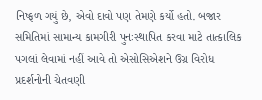નિષ્ફળ ગયું છે, એવો દાવો પણ તેમણે કર્યો હતો. બજાર સમિતિમાં સામાન્ય કામગીરી પુનઃસ્થાપિત કરવા માટે તાત્કાલિક પગલાં લેવામાં નહીં આવે તો એસોસિએશને ઉગ્ર વિરોધ પ્રદર્શનોની ચેતવણી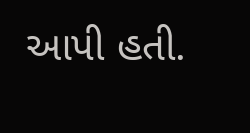આપી હતી.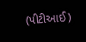(પીટીઆઈ)